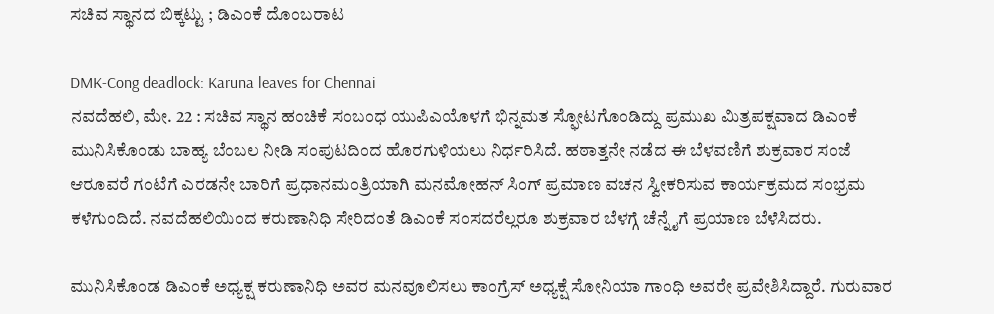ಸಚಿವ ಸ್ಥಾನದ ಬಿಕ್ಕಟ್ಟು ; ಡಿಎಂಕೆ ದೊಂಬರಾಟ

DMK-Cong deadlock: Karuna leaves for Chennai
ನವದೆಹಲಿ, ಮೇ. 22 : ಸಚಿವ ಸ್ಥಾನ ಹಂಚಿಕೆ ಸಂಬಂಧ ಯುಪಿಎಯೊಳಗೆ ಭಿನ್ನಮತ ಸ್ಫೋಟಗೊಂಡಿದ್ದು ಪ್ರಮುಖ ಮಿತ್ರಪಕ್ಷವಾದ ಡಿಎಂಕೆ ಮುನಿಸಿಕೊಂಡು ಬಾಹ್ಯ ಬೆಂಬಲ ನೀಡಿ ಸಂಪುಟದಿಂದ ಹೊರಗುಳಿಯಲು ನಿರ್ಧರಿಸಿದೆ. ಹಠಾತ್ತನೇ ನಡೆದ ಈ ಬೆಳವಣಿಗೆ ಶುಕ್ರವಾರ ಸಂಜೆ ಆರೂವರೆ ಗಂಟೆಗೆ ಎರಡನೇ ಬಾರಿಗೆ ಪ್ರಧಾನಮಂತ್ರಿಯಾಗಿ ಮನಮೋಹನ್ ಸಿಂಗ್ ಪ್ರಮಾಣ ವಚನ ಸ್ವೀಕರಿಸುವ ಕಾರ್ಯಕ್ರಮದ ಸಂಭ್ರಮ ಕಳೆಗುಂದಿದೆ. ನವದೆಹಲಿಯಿಂದ ಕರುಣಾನಿಧಿ ಸೇರಿದಂತೆ ಡಿಎಂಕೆ ಸಂಸದರೆಲ್ಲರೂ ಶುಕ್ರವಾರ ಬೆಳಗ್ಗೆ ಚೆನ್ನೈಗೆ ಪ್ರಯಾಣ ಬೆಳೆಸಿದರು.

ಮುನಿಸಿಕೊಂಡ ಡಿಎಂಕೆ ಅಧ್ಯಕ್ಷ ಕರುಣಾನಿಧಿ ಅವರ ಮನವೂಲಿಸಲು ಕಾಂಗ್ರೆಸ್ ಅಧ್ಯಕ್ಷೆ ಸೋನಿಯಾ ಗಾಂಧಿ ಅವರೇ ಪ್ರವೇಶಿಸಿದ್ದಾರೆ. ಗುರುವಾರ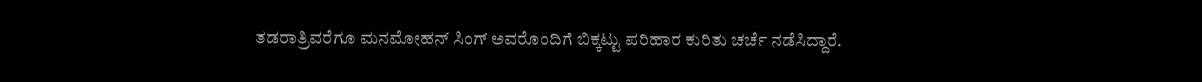ತಡರಾತ್ರಿವರೆಗೂ ಮನಮೋಹನ್ ಸಿಂಗ್ ಅವರೊಂದಿಗೆ ಬಿಕ್ಕಟ್ಟು ಪರಿಹಾರ ಕುರಿತು ಚರ್ಚೆ ನಡೆಸಿದ್ದಾರೆ.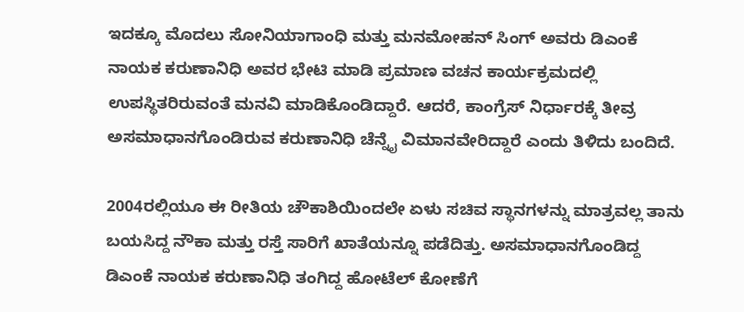ಇದಕ್ಕೂ ಮೊದಲು ಸೋನಿಯಾಗಾಂಧಿ ಮತ್ತು ಮನಮೋಹನ್ ಸಿಂಗ್ ಅವರು ಡಿಎಂಕೆ ನಾಯಕ ಕರುಣಾನಿಧಿ ಅವರ ಭೇಟಿ ಮಾಡಿ ಪ್ರಮಾಣ ವಚನ ಕಾರ್ಯಕ್ರಮದಲ್ಲಿ ಉಪಸ್ಥಿತರಿರುವಂತೆ ಮನವಿ ಮಾಡಿಕೊಂಡಿದ್ದಾರೆ. ಆದರೆ, ಕಾಂಗ್ರೆಸ್ ನಿರ್ಧಾರಕ್ಕೆ ತೀವ್ರ ಅಸಮಾಧಾನಗೊಂಡಿರುವ ಕರುಣಾನಿಧಿ ಚೆನ್ನೈ ವಿಮಾನವೇರಿದ್ದಾರೆ ಎಂದು ತಿಳಿದು ಬಂದಿದೆ.

2004ರಲ್ಲಿಯೂ ಈ ರೀತಿಯ ಚೌಕಾಶಿಯಿಂದಲೇ ಏಳು ಸಚಿವ ಸ್ಥಾನಗಳನ್ನು ಮಾತ್ರವಲ್ಲ ತಾನು ಬಯಸಿದ್ದ ನೌಕಾ ಮತ್ತು ರಸ್ತೆ ಸಾರಿಗೆ ಖಾತೆಯನ್ನೂ ಪಡೆದಿತ್ತು. ಅಸಮಾಧಾನಗೊಂಡಿದ್ದ ಡಿಎಂಕೆ ನಾಯಕ ಕರುಣಾನಿಧಿ ತಂಗಿದ್ದ ಹೋಟೆಲ್ ಕೋಣೆಗೆ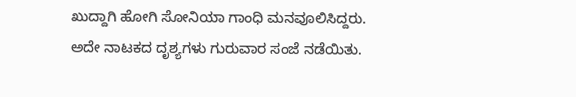ಖುದ್ದಾಗಿ ಹೋಗಿ ಸೋನಿಯಾ ಗಾಂಧಿ ಮನವೂಲಿಸಿದ್ದರು. ಅದೇ ನಾಟಕದ ದೃಶ್ಯಗಳು ಗುರುವಾರ ಸಂಜೆ ನಡೆಯಿತು.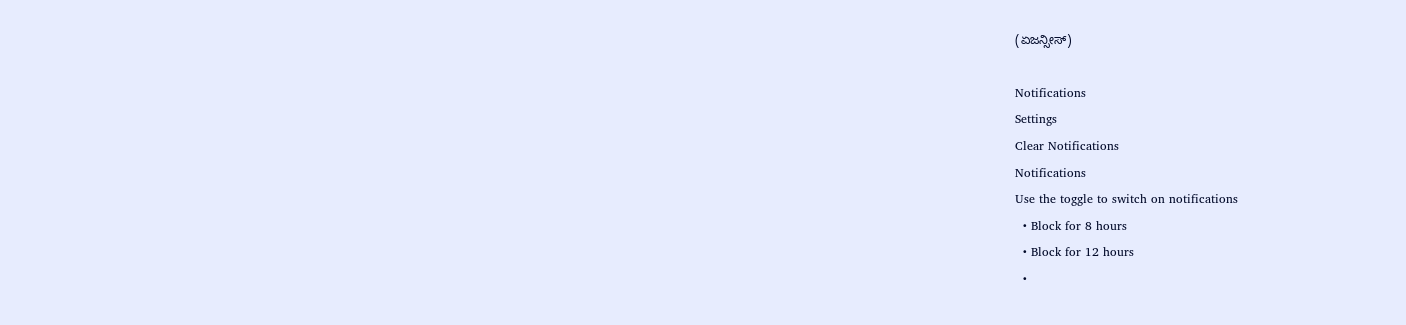(ಏಜನ್ಸೀಸ್)

Notifications
Settings
Clear Notifications
Notifications
Use the toggle to switch on notifications
  • Block for 8 hours
  • Block for 12 hours
  •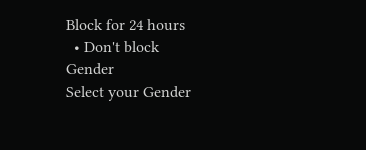Block for 24 hours
  • Don't block
Gender
Select your Gender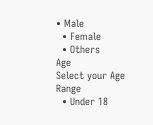• Male
  • Female
  • Others
Age
Select your Age Range
  • Under 18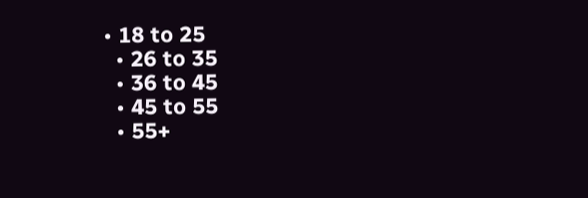• 18 to 25
  • 26 to 35
  • 36 to 45
  • 45 to 55
  • 55+